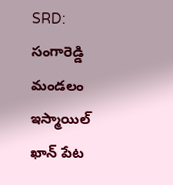SRD: సంగారెడ్డి మండలం ఇస్మాయిల్ ఖాన్ పేట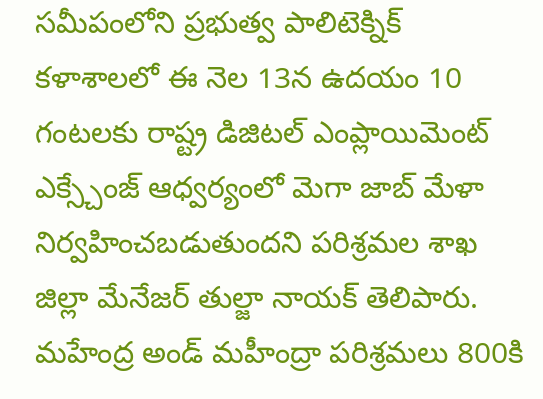సమీపంలోని ప్రభుత్వ పాలిటెక్నిక్ కళాశాలలో ఈ నెల 13న ఉదయం 10 గంటలకు రాష్ట్ర డిజిటల్ ఎంప్లాయిమెంట్ ఎక్స్చేంజ్ ఆధ్వర్యంలో మెగా జాబ్ మేళా నిర్వహించబడుతుందని పరిశ్రమల శాఖ జిల్లా మేనేజర్ తుల్జా నాయక్ తెలిపారు. మహేంద్ర అండ్ మహీంద్రా పరిశ్రమలు 800కి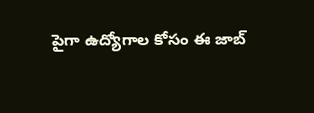పైగా ఉద్యోగాల కోసం ఈ జాబ్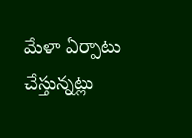మేళా ఏర్పాటు చేస్తున్నట్లు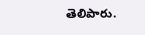తెలిపారు.